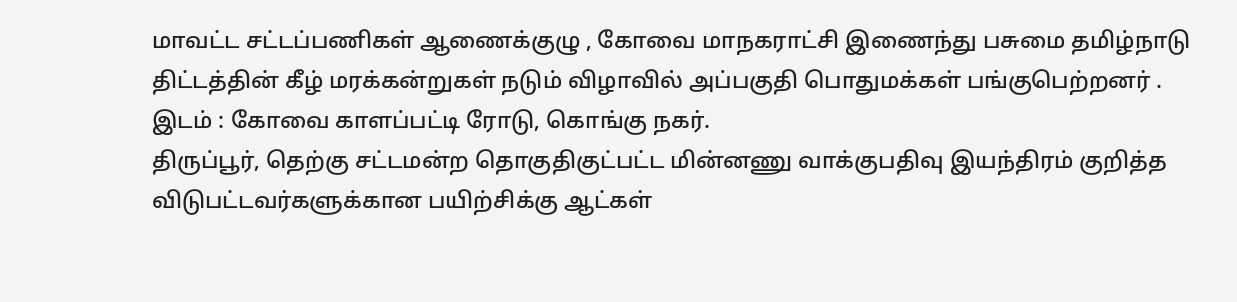மாவட்ட சட்டப்பணிகள் ஆணைக்குழு , கோவை மாநகராட்சி இணைந்து பசுமை தமிழ்நாடு திட்டத்தின் கீழ் மரக்கன்றுகள் நடும் விழாவில் அப்பகுதி பொதுமக்கள் பங்குபெற்றனர் . இடம் : கோவை காளப்பட்டி ரோடு, கொங்கு நகர்.
திருப்பூர், தெற்கு சட்டமன்ற தொகுதிகுட்பட்ட மின்னணு வாக்குபதிவு இயந்திரம் குறித்த விடுபட்டவர்களுக்கான பயிற்சிக்கு ஆட்கள்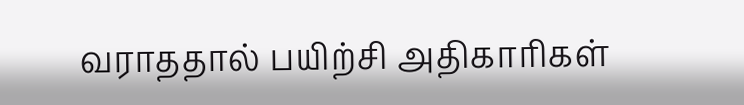வராததால் பயிற்சி அதிகாரிகள்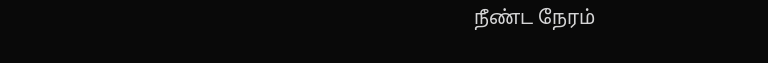நீண்ட நேரம்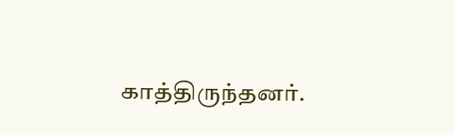காத்திருந்தனர்.